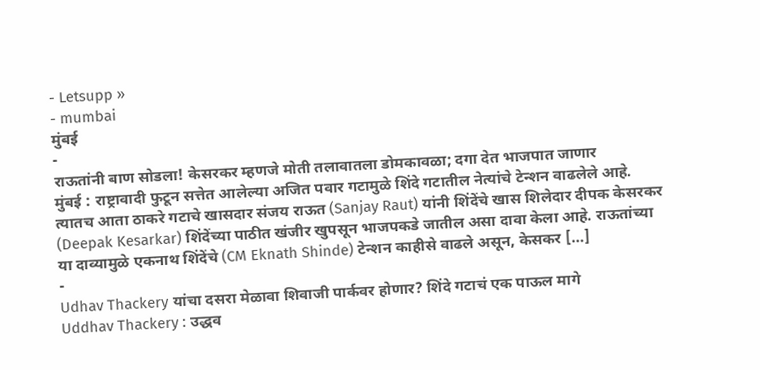- Letsupp »
- mumbai
मुंबई
-
राऊतांनी बाण सोडला! केसरकर म्हणजे मोती तलावातला डोमकावळा; दगा देत भाजपात जाणार
मुंबई : राष्ट्रावादी फुटून सत्तेत आलेल्या अजित पवार गटामुळे शिंदे गटातील नेत्यांचे टेन्शन वाढलेले आहे. त्यातच आता ठाकरे गटाचे खासदार संजय राऊत (Sanjay Raut) यांनी शिंदेंचे खास शिलेदार दीपक केसरकर (Deepak Kesarkar) शिंदेंच्या पाठीत खंजीर खुपसून भाजपकडे जातील असा दावा केला आहे. राऊतांच्या या दाव्यामुळे एकनाथ शिंदेंचे (CM Eknath Shinde) टेन्शन काहीसे वाढले असून, केसकर […]
-
Udhav Thackery यांचा दसरा मेळावा शिवाजी पार्कवर होणार? शिंदे गटाचं एक पाऊल मागे
Uddhav Thackery : उद्धव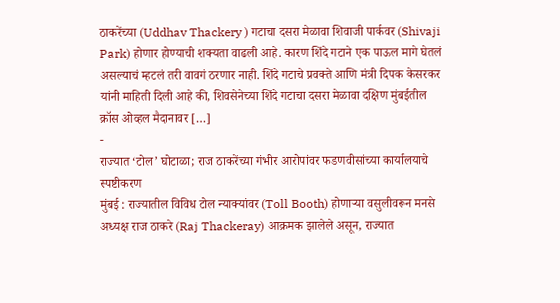ठाकरेंच्या (Uddhav Thackery ) गटाचा दसरा मेळावा शिवाजी पार्कवर (Shivaji Park) होणार होण्याची शक्यता वाढली आहे. कारण शिंदे गटाने एक पाऊल मागे घेतलं असल्याचं म्हटलं तरी वावगं ठरणार नाही. शिंदे गटाचे प्रवक्ते आणि मंत्री दिपक केसरकर यांनी माहिती दिली आहे की, शिवसेनेच्या शिंदे गटाचा दसरा मेळावा दक्षिण मुंबईतील क्रॉस ओव्हल मैदानावर […]
-
राज्यात ‘टोल’ घोटाळा; राज ठाकरेंच्या गंभीर आरोपांवर फडणवीसांच्या कार्यालयाचे स्पष्टीकरण
मुंबई : राज्यातील विविध टोल न्याक्यांवर (Toll Booth) होणाऱ्या वसुलीवरून मनसे अध्यक्ष राज ठाकरे (Raj Thackeray) आक्रमक झालेले असून, राज्यात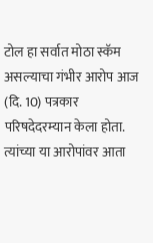टोल हा सर्वात मोठा स्कॅम असल्याचा गंभीर आरोप आज (दि. 10) पत्रकार परिषदेदरम्यान केला होता. त्यांच्या या आरोपांवर आता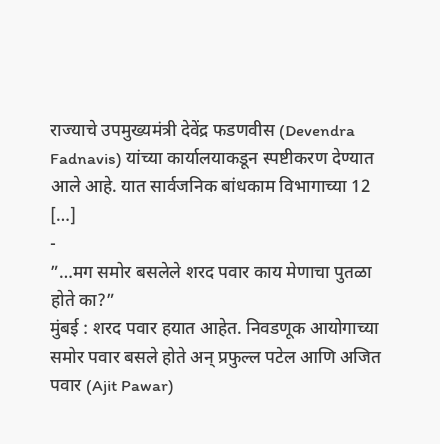राज्याचे उपमुख्यमंत्री देवेंद्र फडणवीस (Devendra Fadnavis) यांच्या कार्यालयाकडून स्पष्टीकरण देण्यात आले आहे. यात सार्वजनिक बांधकाम विभागाच्या 12 […]
-
”…मग समोर बसलेले शरद पवार काय मेणाचा पुतळा होते का?”
मुंबई : शरद पवार हयात आहेत. निवडणूक आयोगाच्या समोर पवार बसले होते अन् प्रफुल्ल पटेल आणि अजित पवार (Ajit Pawar)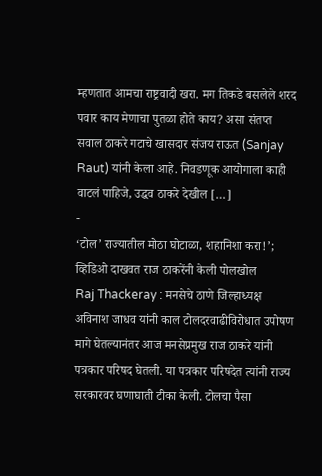म्हणतात आमचा राष्ट्रवादी खरा. मग तिकडे बसलेले शरद पवार काय मेणाचा पुतळा होते काय? असा संतप्त सवाल ठाकरे गटाचे खासदार संजय राऊत (Sanjay Raut) यांनी केला आहे. निवडणूक आयोगाला काही वाटलं पाहिजे, उद्धव ठाकरे देखील […]
-
‘टोल’ राज्यातील मोठा घोटाळा, शहानिशा करा!’; व्हिडिओ दाखवत राज ठाकरेंनी केली पोलखोल
Raj Thackeray : मनसेचे ठाणे जिल्हाध्यक्ष अविनाश जाधव यांनी काल टोलदरवाढीविरोधात उपोषण मागे घेतल्यानंतर आज मनसेप्रमुख राज ठाकरे यांनी पत्रकार परिषद घेतली. या पत्रकार परिषदेत त्यांनी राज्य सरकारवर घणाघाती टीका केली. टोलचा पैसा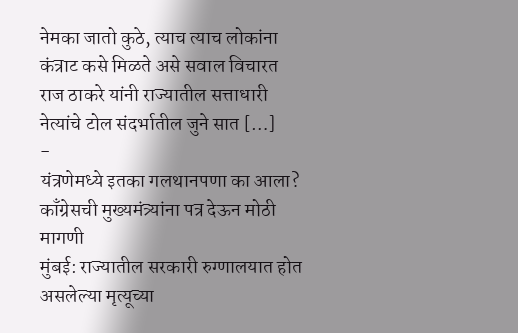नेमका जातो कुठे, त्याच त्याच लोकांना कंत्राट कसे मिळते असे सवाल विचारत राज ठाकरे यांनी राज्यातील सत्ताधारी नेत्यांचे टोल संदर्भातील जुने सात […]
-
यंत्रणेमध्ये इतका गलथानपणा का आला? काँग्रेसची मुख्यमंत्र्यांना पत्र देऊन मोठी मागणी
मुंबई: राज्यातील सरकारी रुग्णालयात होत असलेल्या मृत्यूच्या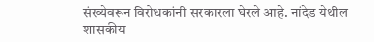संख्येवरून विरोधकांनी सरकारला घेरले आहे. नांदेड येथील शासकीय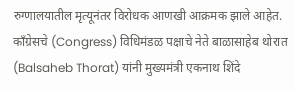रुग्णालयातील मृत्यूनंतर विरोधक आणखी आक्रमक झाले आहेत. काँग्रेसचे (Congress) विधिमंडळ पक्षाचे नेते बाळासाहेब थोरात (Balsaheb Thorat) यांनी मुख्यमंत्री एकनाथ शिंदे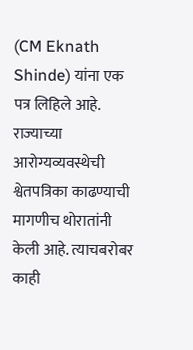(CM Eknath Shinde) यांना एक पत्र लिहिले आहे. राज्याच्या आरोग्यव्यवस्थेची श्वेतपत्रिका काढण्याची मागणीच थोरातांनी केली आहे. त्याचबरोबर काही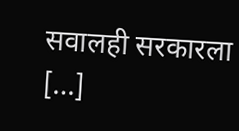सवालही सरकारला […]